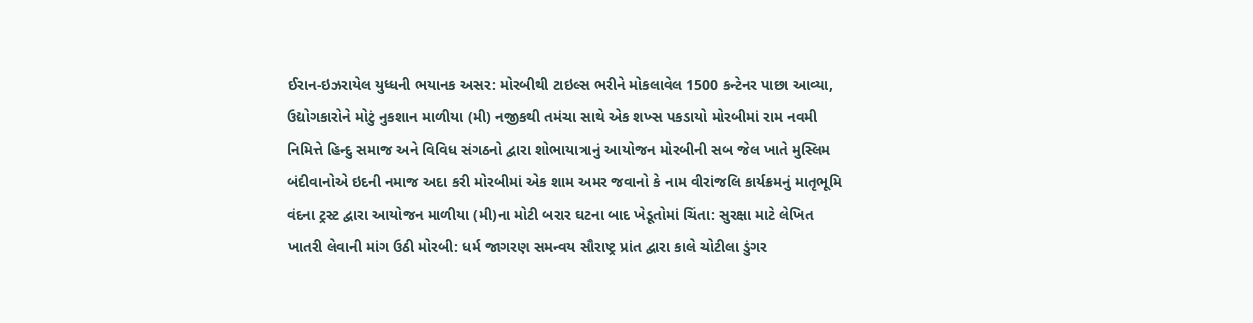ઈરાન-ઇઝરાયેલ યુધ્ધની ભયાનક અસર: મોરબીથી ટાઇલ્સ ભરીને મોકલાવેલ 1500 કન્ટેનર પાછા આવ્યા, ઉદ્યોગકારોને મોટું નુકશાન માળીયા (મી) નજીકથી તમંચા સાથે એક શખ્સ પકડાયો મોરબીમાં રામ નવમી નિમિત્તે હિન્દુ સમાજ અને વિવિધ સંગઠનો દ્વારા શોભાયાત્રાનું આયોજન મોરબીની સબ જેલ ખાતે મુસ્લિમ બંદીવાનોએ ઇદની નમાજ અદા કરી મોરબીમાં એક શામ અમર જવાનો કે નામ વીરાંજલિ કાર્યક્રમનું માતૃભૂમિ વંદના ટ્રસ્ટ દ્વારા આયોજન માળીયા (મી)ના મોટી બરાર ઘટના બાદ ખેડૂતોમાં ચિંતા: સુરક્ષા માટે લેખિત ખાતરી લેવાની માંગ ઉઠી મોરબી: ધર્મ જાગરણ સમન્વય સૌરાષ્ટ્ર પ્રાંત દ્વારા કાલે ચોટીલા ડુંગર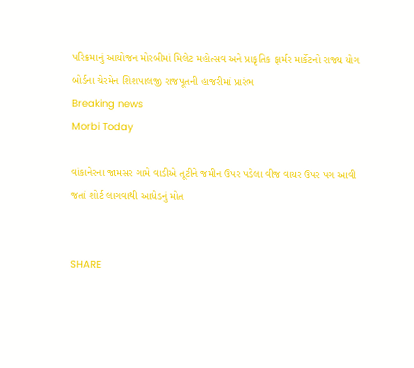પરિક્રમાનું આયોજન મોરબીમાં મિલેટ મહોત્સવ અને પ્રાકૃતિક ફાર્મર માર્કેટનો રાજ્ય યોગ બોર્ડના ચેરમેન શિશપાલજી રાજપૂતની હાજરીમાં પ્રારંભ
Breaking news
Morbi Today

વાંકાનેરના જામસર ગામે વાડીએ તૂટીને જમીન ઉપર પડેલા વીજ વાયર ઉપર પગ આવી જતાં શોર્ટ લાગવાથી આધેડનું મોત


SHARE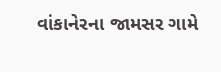વાંકાનેરના જામસર ગામે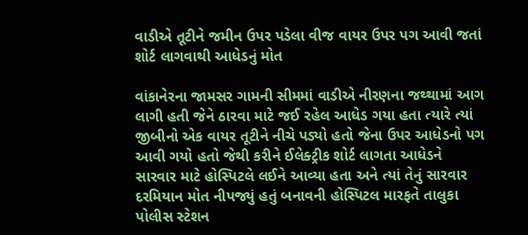વાડીએ તૂટીને જમીન ઉપર પડેલા વીજ વાયર ઉપર પગ આવી જતાં શોર્ટ લાગવાથી આધેડનું મોત

વાંકાનેરના જામસર ગામની સીમમાં વાડીએ નીરણના જથ્થામાં આગ લાગી હતી જેને ઠારવા માટે જઈ રહેલ આધેડ ગયા હતા ત્યારે ત્યાં જીબીનો એક વાયર તૂટીને નીચે પડ્યો હતો જેના ઉપર આધેડનો પગ આવી ગયો હતો જેથી કરીને ઈલેક્ટ્રીક શોર્ટ લાગતા આધેડને સારવાર માટે હોસ્પિટલે લઈને આવ્યા હતા અને ત્યાં તેનું સારવાર દરમિયાન મોત નીપજ્યું હતું બનાવની હોસ્પિટલ મારફતે તાલુકા પોલીસ સ્ટેશન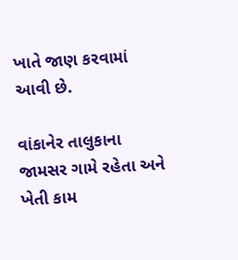ખાતે જાણ કરવામાં આવી છે.

વાંકાનેર તાલુકાના જામસર ગામે રહેતા અને ખેતી કામ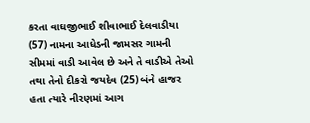કરતા વાઘજીભાઈ શીવાભાઈ દેલવાડીયા (57) નામના આધેડની જામસર ગામની સીમમાં વાડી આવેલ છે અને તે વાડીએ તેઓ તથા તેનો દીકરો જયદેવ (25) બંને હાજર હતા ત્યારે નીરણમાં આગ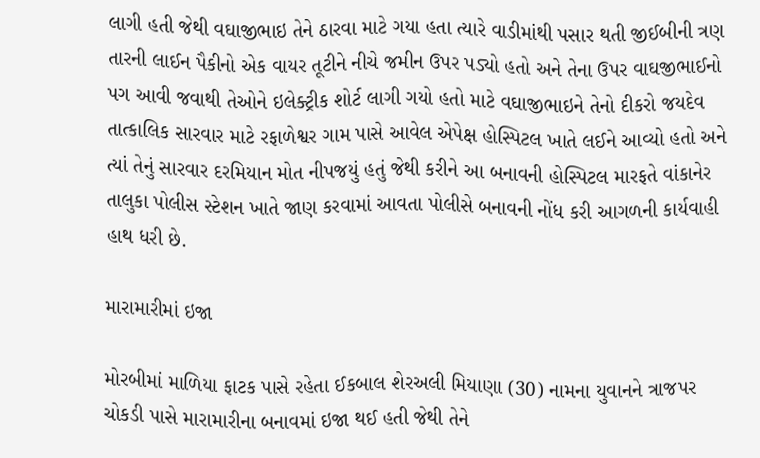લાગી હતી જેથી વઘાજીભાઇ તેને ઠારવા માટે ગયા હતા ત્યારે વાડીમાંથી પસાર થતી જીઈબીની ત્રણ તારની લાઈન પૈકીનો એક વાયર તૂટીને નીચે જમીન ઉપર પડ્યો હતો અને તેના ઉપર વાઘજીભાઈનો પગ આવી જવાથી તેઓને ઇલેક્ટ્રીક શોર્ટ લાગી ગયો હતો માટે વઘાજીભાઇને તેનો દીકરો જયદેવ તાત્કાલિક સારવાર માટે રફાળેશ્વર ગામ પાસે આવેલ એપેક્ષ હોસ્પિટલ ખાતે લઈને આવ્યો હતો અને ત્યાં તેનું સારવાર દરમિયાન મોત નીપજયું હતું જેથી કરીને આ બનાવની હોસ્પિટલ મારફતે વાંકાનેર તાલુકા પોલીસ સ્ટેશન ખાતે જાણ કરવામાં આવતા પોલીસે બનાવની નોંધ કરી આગળની કાર્યવાહી હાથ ધરી છે.

મારામારીમાં ઇજા

મોરબીમાં માળિયા ફાટક પાસે રહેતા ઈકબાલ શેરઅલી મિયાણા (30) નામના યુવાનને ત્રાજપર  ચોકડી પાસે મારામારીના બનાવમાં ઇજા થઈ હતી જેથી તેને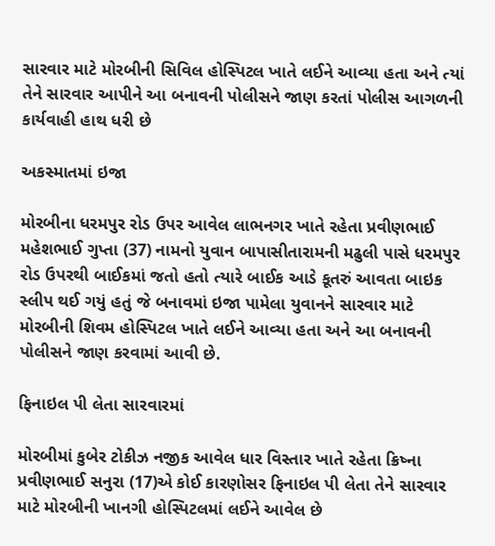સારવાર માટે મોરબીની સિવિલ હોસ્પિટલ ખાતે લઈને આવ્યા હતા અને ત્યાં તેને સારવાર આપીને આ બનાવની પોલીસને જાણ કરતાં પોલીસ આગળની કાર્યવાહી હાથ ધરી છે

અકસ્માતમાં ઇજા

મોરબીના ધરમપુર રોડ ઉપર આવેલ લાભનગર ખાતે રહેતા પ્રવીણભાઈ મહેશભાઈ ગુપ્તા (37) નામનો યુવાન બાપાસીતારામની મઢુલી પાસે ધરમપુર રોડ ઉપરથી બાઈકમાં જતો હતો ત્યારે બાઈક આડે કૂતરું આવતા બાઇક સ્લીપ થઈ ગયું હતું જે બનાવમાં ઇજા પામેલા યુવાનને સારવાર માટે મોરબીની શિવમ હોસ્પિટલ ખાતે લઈને આવ્યા હતા અને આ બનાવની પોલીસને જાણ કરવામાં આવી છે.

ફિનાઇલ પી લેતા સારવારમાં

મોરબીમાં કુબેર ટોકીઝ નજીક આવેલ ધાર વિસ્તાર ખાતે રહેતા ક્રિષ્ના પ્રવીણભાઈ સનુરા (17)એ કોઈ કારણોસર ફિનાઇલ પી લેતા તેને સારવાર માટે મોરબીની ખાનગી હોસ્પિટલમાં લઈને આવેલ છે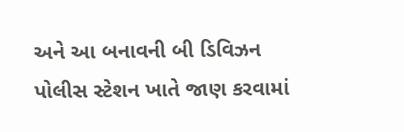અને આ બનાવની બી ડિવિઝન પોલીસ સ્ટેશન ખાતે જાણ કરવામાં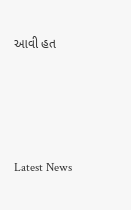આવી હત






Latest News